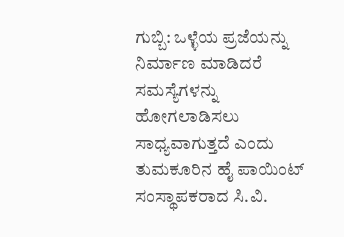ಗುಬ್ಬಿ: ಒಳ್ಳೆಯ ಪ್ರಜೆಯನ್ನು ನಿರ್ಮಾಣ ಮಾಡಿದರೆ ಸಮಸ್ಯೆಗಳನ್ನು ಹೋಗಲಾಡಿಸಲು ಸಾಧ್ಯವಾಗುತ್ತದೆ ಎಂದು ತುಮಕೂರಿನ ಹೈ ಪಾಯಿಂಟ್ ಸಂಸ್ಥಾಪಕರಾದ ಸಿ.ವಿ.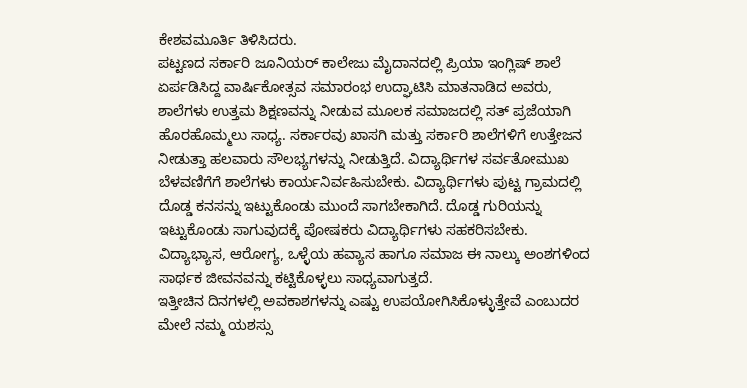ಕೇಶವಮೂರ್ತಿ ತಿಳಿಸಿದರು.
ಪಟ್ಟಣದ ಸರ್ಕಾರಿ ಜೂನಿಯರ್ ಕಾಲೇಜು ಮೈದಾನದಲ್ಲಿ ಪ್ರಿಯಾ ಇಂಗ್ಲಿಷ್ ಶಾಲೆ ಏರ್ಪಡಿಸಿದ್ದ ವಾರ್ಷಿಕೋತ್ಸವ ಸಮಾರಂಭ ಉದ್ಘಾಟಿಸಿ ಮಾತನಾಡಿದ ಅವರು, ಶಾಲೆಗಳು ಉತ್ತಮ ಶಿಕ್ಷಣವನ್ನು ನೀಡುವ ಮೂಲಕ ಸಮಾಜದಲ್ಲಿ ಸತ್ ಪ್ರಜೆಯಾಗಿ ಹೊರಹೊಮ್ಮಲು ಸಾಧ್ಯ. ಸರ್ಕಾರವು ಖಾಸಗಿ ಮತ್ತು ಸರ್ಕಾರಿ ಶಾಲೆಗಳಿಗೆ ಉತ್ತೇಜನ ನೀಡುತ್ತಾ ಹಲವಾರು ಸೌಲಭ್ಯಗಳನ್ನು ನೀಡುತ್ತಿದೆ. ವಿದ್ಯಾರ್ಥಿಗಳ ಸರ್ವತೋಮುಖ ಬೆಳವಣಿಗೆಗೆ ಶಾಲೆಗಳು ಕಾರ್ಯನಿರ್ವಹಿಸುಬೇಕು. ವಿದ್ಯಾರ್ಥಿಗಳು ಪುಟ್ಟ ಗ್ರಾಮದಲ್ಲಿ ದೊಡ್ಡ ಕನಸನ್ನು ಇಟ್ಟುಕೊಂಡು ಮುಂದೆ ಸಾಗಬೇಕಾಗಿದೆ. ದೊಡ್ಡ ಗುರಿಯನ್ನು ಇಟ್ಟುಕೊಂಡು ಸಾಗುವುದಕ್ಕೆ ಪೋಷಕರು ವಿದ್ಯಾರ್ಥಿಗಳು ಸಹಕರಿಸಬೇಕು.
ವಿದ್ಯಾಭ್ಯಾಸ, ಆರೋಗ್ಯ, ಒಳ್ಳೆಯ ಹವ್ಯಾಸ ಹಾಗೂ ಸಮಾಜ ಈ ನಾಲ್ಕು ಅಂಶಗಳಿಂದ ಸಾರ್ಥಕ ಜೀವನವನ್ನು ಕಟ್ಟಿಕೊಳ್ಳಲು ಸಾಧ್ಯವಾಗುತ್ತದೆ.
ಇತ್ತೀಚಿನ ದಿನಗಳಲ್ಲಿ ಅವಕಾಶಗಳನ್ನು ಎಷ್ಟು ಉಪಯೋಗಿಸಿಕೊಳ್ಳುತ್ತೇವೆ ಎಂಬುದರ ಮೇಲೆ ನಮ್ಮ ಯಶಸ್ಸು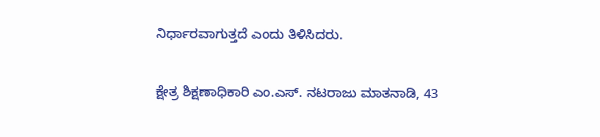ನಿರ್ಧಾರವಾಗುತ್ತದೆ ಎಂದು ತಿಳಿಸಿದರು.

ಕ್ಷೇತ್ರ ಶಿಕ್ಷಣಾಧಿಕಾರಿ ಎಂ.ಎಸ್. ನಟರಾಜು ಮಾತನಾಡಿ, 43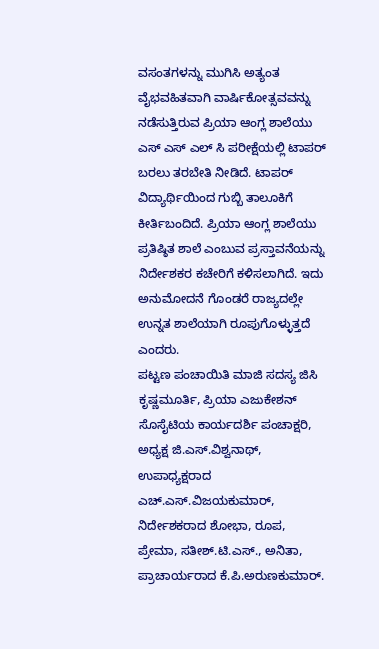ವಸಂತಗಳನ್ನು ಮುಗಿಸಿ ಅತ್ಯಂತ ವೈಭವಹಿತವಾಗಿ ವಾರ್ಷಿಕೋತ್ಸವವನ್ನು ನಡೆಸುತ್ತಿರುವ ಪ್ರಿಯಾ ಆಂಗ್ಲ ಶಾಲೆಯು ಎಸ್ ಎಸ್ ಎಲ್ ಸಿ ಪರೀಕ್ಷೆಯಲ್ಲಿ ಟಾಪರ್ ಬರಲು ತರಬೇತಿ ನೀಡಿದೆ. ಟಾಪರ್ ವಿದ್ಯಾರ್ಥಿಯಿಂದ ಗುಬ್ಬಿ ತಾಲೂಕಿಗೆ ಕೀರ್ತಿಬಂದಿದೆ. ಪ್ರಿಯಾ ಆಂಗ್ಲ ಶಾಲೆಯು ಪ್ರತಿಷ್ಠಿತ ಶಾಲೆ ಎಂಬುವ ಪ್ರಸ್ತಾವನೆಯನ್ನು ನಿರ್ದೇಶಕರ ಕಚೇರಿಗೆ ಕಳಿಸಲಾಗಿದೆ. ಇದು ಅನುಮೋದನೆ ಗೊಂಡರೆ ರಾಜ್ಯದಲ್ಲೇ ಉನ್ನತ ಶಾಲೆಯಾಗಿ ರೂಪುಗೊಳ್ಳುತ್ತದೆ ಎಂದರು.
ಪಟ್ಟಣ ಪಂಚಾಯಿತಿ ಮಾಜಿ ಸದಸ್ಯ ಜಿಸಿ ಕೃಷ್ಣಮೂರ್ತಿ, ಪ್ರಿಯಾ ಎಜುಕೇಶನ್ ಸೊಸೈಟಿಯ ಕಾರ್ಯದರ್ಶಿ ಪಂಚಾಕ್ಷರಿ, ಅಧ್ಯಕ್ಷ ಜಿ.ಎಸ್.ವಿಶ್ವನಾಥ್, ಉಪಾಧ್ಯಕ್ಷರಾದ ಎಚ್.ಎಸ್.ವಿಜಯಕುಮಾರ್, ನಿರ್ದೇಶಕರಾದ ಶೋಭಾ, ರೂಪ, ಪ್ರೇಮಾ, ಸತೀಶ್.ಟಿ.ಎಸ್., ಅನಿತಾ, ಪ್ರಾಚಾರ್ಯರಾದ ಕೆ.ಪಿ.ಅರುಣಕುಮಾರ್.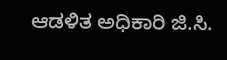ಆಡಳಿತ ಅಧಿಕಾರಿ ಜಿ.ಸಿ.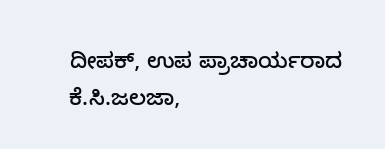ದೀಪಕ್, ಉಪ ಪ್ರಾಚಾರ್ಯರಾದ ಕೆ.ಸಿ.ಜಲಜಾ,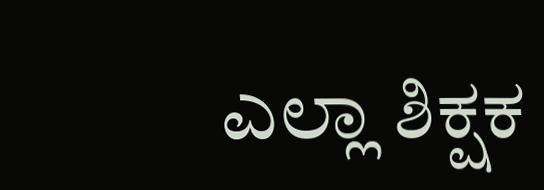ಎಲ್ಲಾ ಶಿಕ್ಷಕ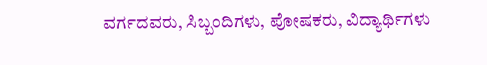ವರ್ಗದವರು, ಸಿಬ್ಬಂದಿಗಳು, ಪೋಷಕರು, ವಿದ್ಯಾರ್ಥಿಗಳು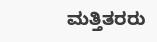ಮತ್ತಿತರರು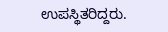ಉಪಸ್ಥಿತರಿದ್ದರು.